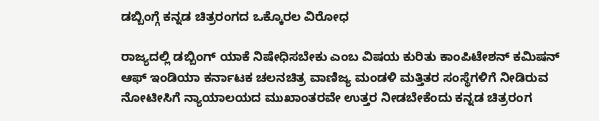ಡಬ್ಬಿಂಗ್ಗೆ ಕನ್ನಡ ಚಿತ್ರರಂಗದ ಒಕ್ಕೊರಲ ವಿರೋಧ

ರಾಜ್ಯದಲ್ಲಿ ಡಬ್ಬಿಂಗ್ ಯಾಕೆ ನಿಷೇಧಿಸಬೇಕು ಎಂಬ ವಿಷಯ ಕುರಿತು ಕಾಂಪಿಟೇಶನ್ ಕಮಿಷನ್ ಆಫ್ ಇಂಡಿಯಾ ಕರ್ನಾಟಕ ಚಲನಚಿತ್ರ ವಾಣಿಜ್ಯ ಮಂಡಳಿ ಮತ್ತಿತರ ಸಂಸ್ಥೆಗಳಿಗೆ ನೀಡಿರುವ ನೋಟೀಸಿಗೆ ನ್ಯಾಯಾಲಯದ ಮುಖಾಂತರವೇ ಉತ್ತರ ನೀಡಬೇಕೆಂದು ಕನ್ನಡ ಚಿತ್ರರಂಗ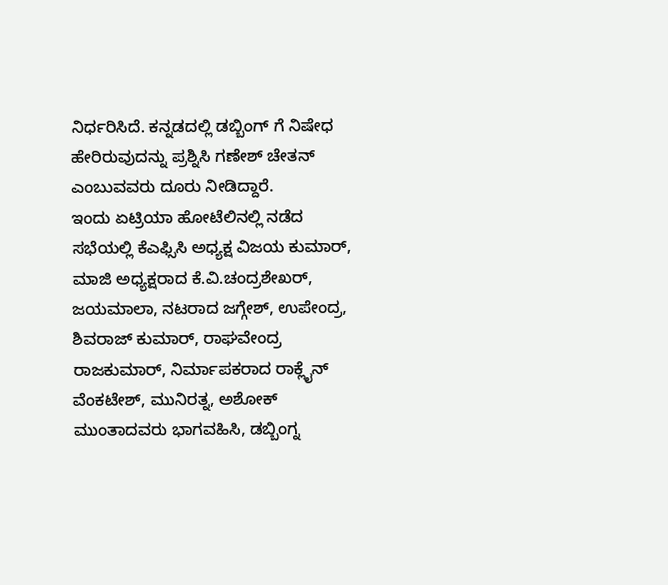ನಿರ್ಧರಿಸಿದೆ. ಕನ್ನಡದಲ್ಲಿ ಡಬ್ಬಿಂಗ್ ಗೆ ನಿಷೇಧ ಹೇರಿರುವುದನ್ನು ಪ್ರಶ್ನಿಸಿ ಗಣೇಶ್ ಚೇತನ್ ಎಂಬುವವರು ದೂರು ನೀಡಿದ್ದಾರೆ.
ಇಂದು ಏಟ್ರಿಯಾ ಹೋಟೆಲಿನಲ್ಲಿ ನಡೆದ ಸಭೆಯಲ್ಲಿ ಕೆಎಫ್ಸಿಸಿ ಅಧ್ಯಕ್ಷ ವಿಜಯ ಕುಮಾರ್, ಮಾಜಿ ಅಧ್ಯಕ್ಷರಾದ ಕೆ.ವಿ.ಚಂದ್ರಶೇಖರ್, ಜಯಮಾಲಾ, ನಟರಾದ ಜಗ್ಗೇಶ್, ಉಪೇಂದ್ರ, ಶಿವರಾಜ್ ಕುಮಾರ್, ರಾಘವೇಂದ್ರ ರಾಜಕುಮಾರ್, ನಿರ್ಮಾಪಕರಾದ ರಾಕ್ಲೈನ್ ವೆಂಕಟೇಶ್, ಮುನಿರತ್ನ, ಅಶೋಕ್ ಮುಂತಾದವರು ಭಾಗವಹಿಸಿ, ಡಬ್ಬಿಂಗ್ನ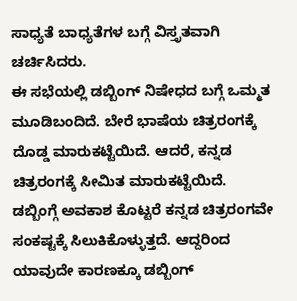ಸಾಧ್ಯತೆ ಬಾಧ್ಯತೆಗಳ ಬಗ್ಗೆ ವಿಸ್ತೃತವಾಗಿ ಚರ್ಚಿಸಿದರು.
ಈ ಸಭೆಯಲ್ಲಿ ಡಬ್ಬಿಂಗ್ ನಿಷೇಧದ ಬಗ್ಗೆ ಒಮ್ಮತ ಮೂಡಿಬಂದಿದೆ. ಬೇರೆ ಭಾಷೆಯ ಚಿತ್ರರಂಗಕ್ಕೆ ದೊಡ್ಡ ಮಾರುಕಟ್ಟೆಯಿದೆ. ಆದರೆ, ಕನ್ನಡ ಚಿತ್ರರಂಗಕ್ಕೆ ಸೀಮಿತ ಮಾರುಕಟ್ಟೆಯಿದೆ. ಡಬ್ಬಿಂಗ್ಗೆ ಅವಕಾಶ ಕೊಟ್ಟರೆ ಕನ್ನಡ ಚಿತ್ರರಂಗವೇ ಸಂಕಷ್ಟಕ್ಕೆ ಸಿಲುಕಿಕೊಳ್ಳುತ್ತದೆ. ಆದ್ದರಿಂದ ಯಾವುದೇ ಕಾರಣಕ್ಕೂ ಡಬ್ಬಿಂಗ್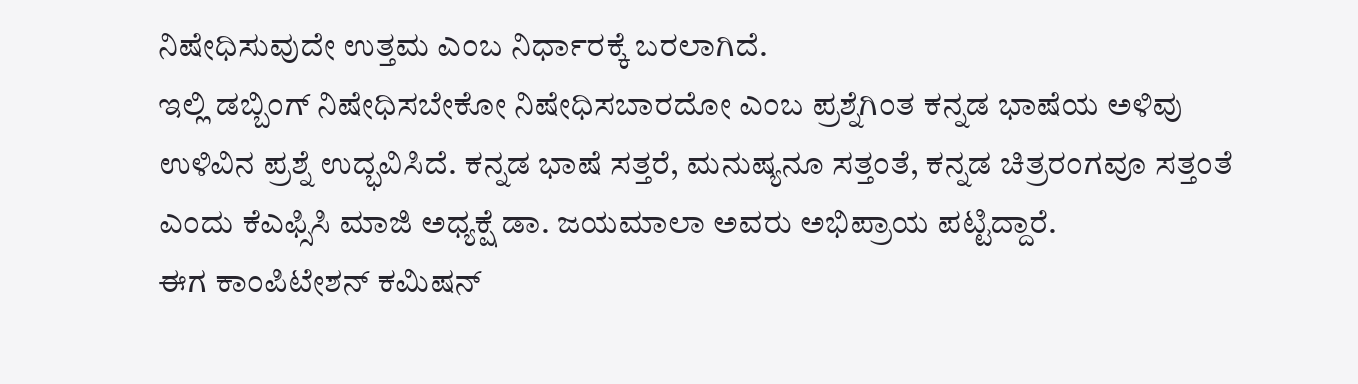ನಿಷೇಧಿಸುವುದೇ ಉತ್ತಮ ಎಂಬ ನಿರ್ಧಾರಕ್ಕೆ ಬರಲಾಗಿದೆ.
ಇಲ್ಲಿ ಡಬ್ಬಿಂಗ್ ನಿಷೇಧಿಸಬೇಕೋ ನಿಷೇಧಿಸಬಾರದೋ ಎಂಬ ಪ್ರಶ್ನೆಗಿಂತ ಕನ್ನಡ ಭಾಷೆಯ ಅಳಿವು ಉಳಿವಿನ ಪ್ರಶ್ನೆ ಉದ್ಭವಿಸಿದೆ. ಕನ್ನಡ ಭಾಷೆ ಸತ್ತರೆ, ಮನುಷ್ಯನೂ ಸತ್ತಂತೆ, ಕನ್ನಡ ಚಿತ್ರರಂಗವೂ ಸತ್ತಂತೆ ಎಂದು ಕೆಎಫ್ಸಿಸಿ ಮಾಜಿ ಅಧ್ಯಕ್ಷೆ ಡಾ. ಜಯಮಾಲಾ ಅವರು ಅಭಿಪ್ರಾಯ ಪಟ್ಟಿದ್ದಾರೆ.
ಈಗ ಕಾಂಪಿಟೇಶನ್ ಕಮಿಷನ್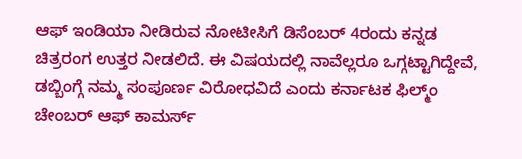ಆಫ್ ಇಂಡಿಯಾ ನೀಡಿರುವ ನೋಟೀಸಿಗೆ ಡಿಸೆಂಬರ್ 4ರಂದು ಕನ್ನಡ ಚಿತ್ರರಂಗ ಉತ್ತರ ನೀಡಲಿದೆ. ಈ ವಿಷಯದಲ್ಲಿ ನಾವೆಲ್ಲರೂ ಒಗ್ಗಟ್ಟಾಗಿದ್ದೇವೆ, ಡಬ್ಬಿಂಗ್ಗೆ ನಮ್ಮ ಸಂಪೂರ್ಣ ವಿರೋಧವಿದೆ ಎಂದು ಕರ್ನಾಟಕ ಫಿಲ್ಮ್ಂ ಚೇಂಬರ್ ಆಫ್ ಕಾಮರ್ಸ್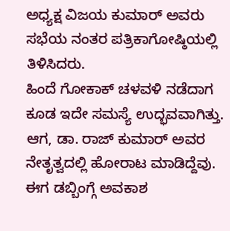ಅಧ್ಯಕ್ಷ ವಿಜಯ ಕುಮಾರ್ ಅವರು ಸಭೆಯ ನಂತರ ಪತ್ರಿಕಾಗೋಷ್ಠಿಯಲ್ಲಿ ತಿಳಿಸಿದರು.
ಹಿಂದೆ ಗೋಕಾಕ್ ಚಳವಳಿ ನಡೆದಾಗ ಕೂಡ ಇದೇ ಸಮಸ್ಯೆ ಉದ್ಭವವಾಗಿತ್ತು. ಆಗ, ಡಾ. ರಾಜ್ ಕುಮಾರ್ ಅವರ ನೇತೃತ್ವದಲ್ಲಿ ಹೋರಾಟ ಮಾಡಿದ್ದೆವು. ಈಗ ಡಬ್ಬಿಂಗ್ಗೆ ಅವಕಾಶ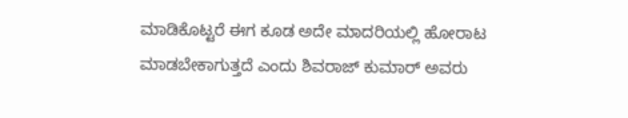ಮಾಡಿಕೊಟ್ಟರೆ ಈಗ ಕೂಡ ಅದೇ ಮಾದರಿಯಲ್ಲಿ ಹೋರಾಟ ಮಾಡಬೇಕಾಗುತ್ತದೆ ಎಂದು ಶಿವರಾಜ್ ಕುಮಾರ್ ಅವರು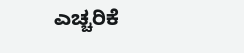ಎಚ್ಚರಿಕೆ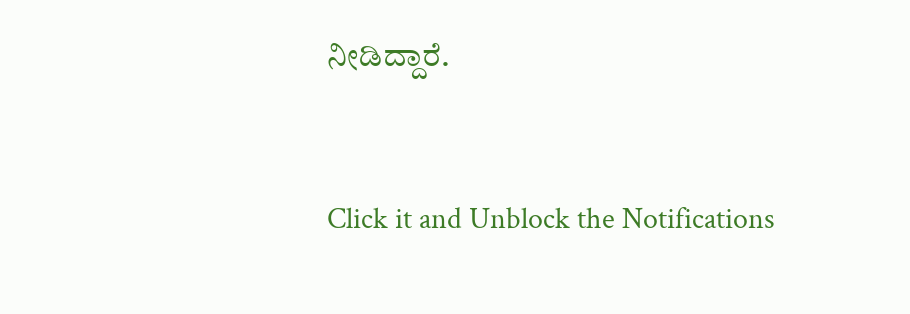ನೀಡಿದ್ದಾರೆ.


Click it and Unblock the Notifications